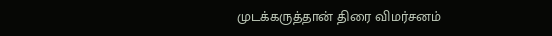முடக்கருத்தான் திரை விமர்சனம்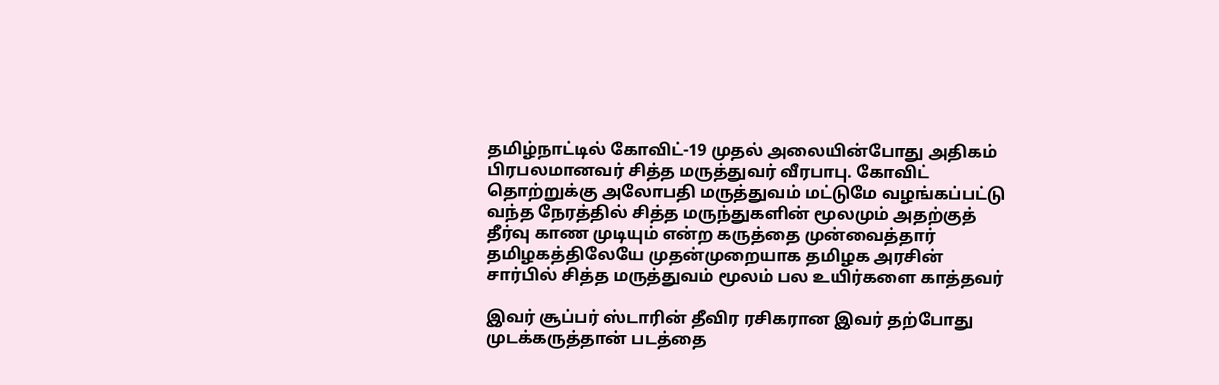தமிழ்நாட்டில் கோவிட்-19 முதல் அலையின்போது அதிகம் பிரபலமானவர் சித்த மருத்துவர் வீரபாபு. கோவிட் தொற்றுக்கு அலோபதி மருத்துவம் மட்டுமே வழங்கப்பட்டு வந்த நேரத்தில் சித்த மருந்துகளின் மூலமும் அதற்குத் தீர்வு காண முடியும் என்ற கருத்தை முன்வைத்தார் தமிழகத்திலேயே முதன்முறையாக தமிழக அரசின் சார்பில் சித்த மருத்துவம் மூலம் பல உயிர்களை காத்தவர்

இவர் சூப்பர் ஸ்டாரின் தீவிர ரசிகரான இவர் தற்போது முடக்கருத்தான் படத்தை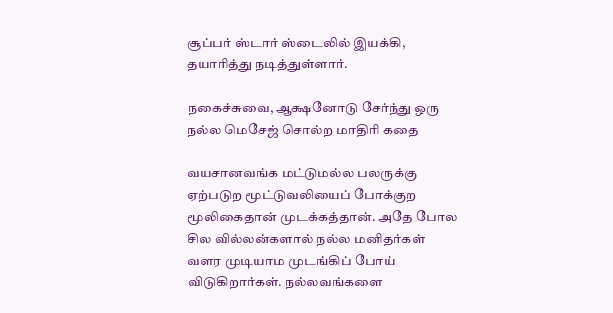சூப்பர் ஸ்டார் ஸ்டைலில் இயக்கி, தயாரித்து நடித்துள்ளார்.

நகைச்சுவை, ஆக்ஷனோடு சேர்ந்து ஒரு நல்ல மெசேஜ் சொல்ற மாதிரி கதை

வயசானவங்க மட்டுமல்ல பலருக்கு ஏற்படுற மூட்டுவலியைப் போக்குற மூலிகைதான் முடக்கத்தான். அதே போல சில வில்லன்களால் நல்ல மனிதர்கள் வளர முடியாம முடங்கிப் போய் விடுகிறார்கள். நல்லவங்களை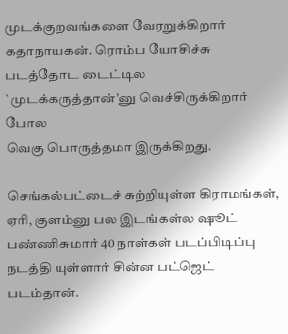முடக்குறவங்களை வேரறுக்கிறார் கதாநாயகன். ரொம்ப யோசிச்சு படத்தோட டைட்டில `முடக்கருத்தான்’னு வெச்சிருக்கிறார் போல
வெகு பொருத்தமா இருக்கிறது.

செங்கல்பட்டைச் சுற்றியுள்ள கிராமங்கள், ஏரி, குளம்னு பல இடங்கள்ல ஷூட் பண்ணிசுமார் 40 நாள்கள் படப்பிடிப்பு நடத்தி யுள்ளார் சின்ன பட்ஜெட் படம்தான்.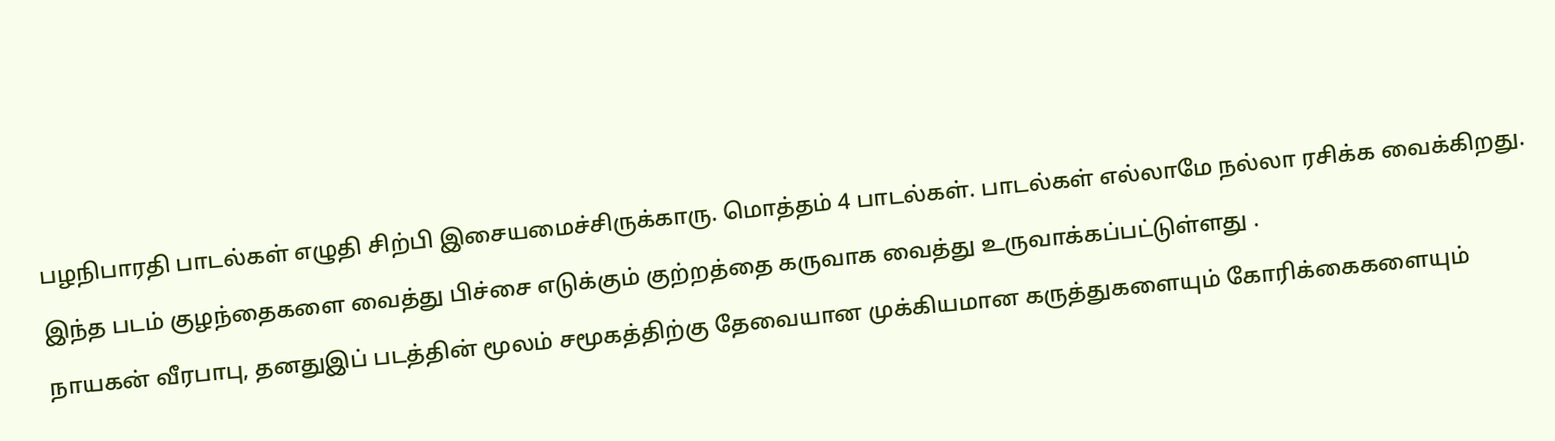பழநிபாரதி பாடல்கள் எழுதி சிற்பி இசையமைச்சிருக்காரு. மொத்தம் 4 பாடல்கள். பாடல்கள் எல்லாமே நல்லா ரசிக்க வைக்கிறது.

இந்த படம் குழந்தைகளை வைத்து பிச்சை எடுக்கும் குற்றத்தை கருவாக வைத்து உருவாக்கப்பட்டுள்ளது .

நாயகன் வீரபாபு, தனதுஇப் படத்தின் மூலம் சமூகத்திற்கு தேவையான முக்கியமான கருத்துகளையும் கோரிக்கைகளையும்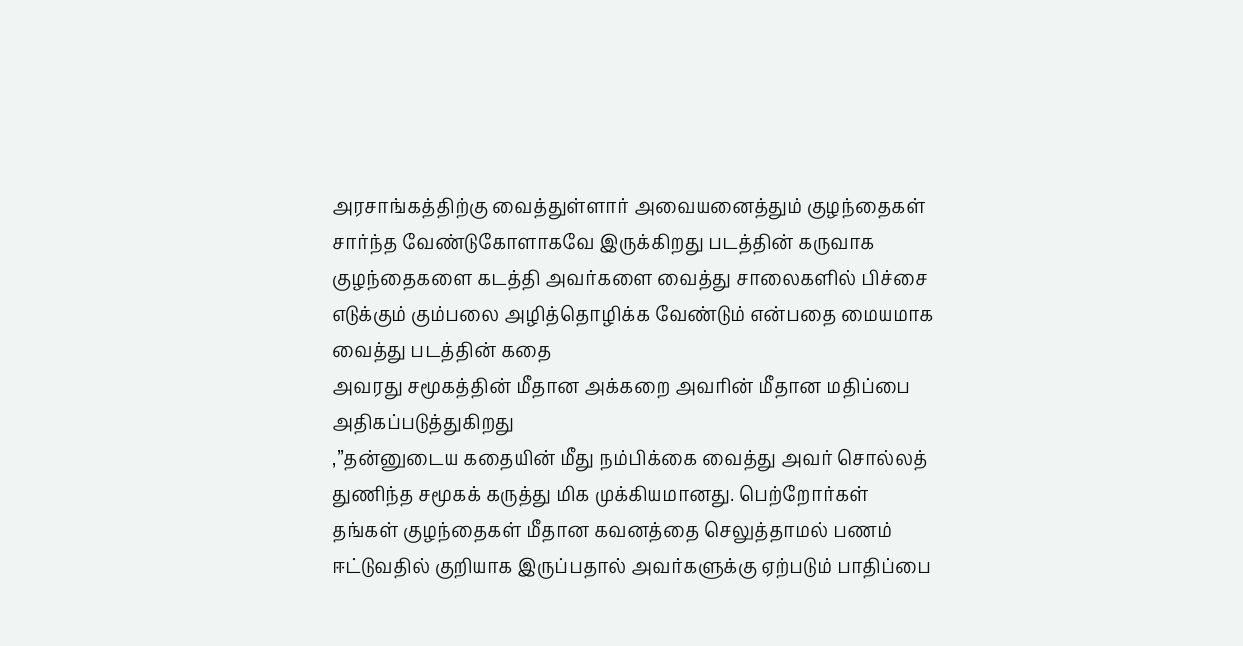அரசாங்கத்திற்கு வைத்துள்ளார் அவையனைத்தும் குழந்தைகள் சார்ந்த வேண்டுகோளாகவே இருக்கிறது படத்தின் கருவாக குழந்தைகளை கடத்தி அவர்களை வைத்து சாலைகளில் பிச்சை எடுக்கும் கும்பலை அழித்தொழிக்க வேண்டும் என்பதை மையமாக வைத்து படத்தின் கதை
அவரது சமூகத்தின் மீதான அக்கறை அவரின் மீதான மதிப்பை அதிகப்படுத்துகிறது
,”தன்னுடைய கதையின் மீது நம்பிக்கை வைத்து அவர் சொல்லத் துணிந்த சமூகக் கருத்து மிக முக்கியமானது. பெற்றோர்கள் தங்கள் குழந்தைகள் மீதான கவனத்தை செலுத்தாமல் பணம் ஈட்டுவதில் குறியாக இருப்பதால் அவர்களுக்கு ஏற்படும் பாதிப்பை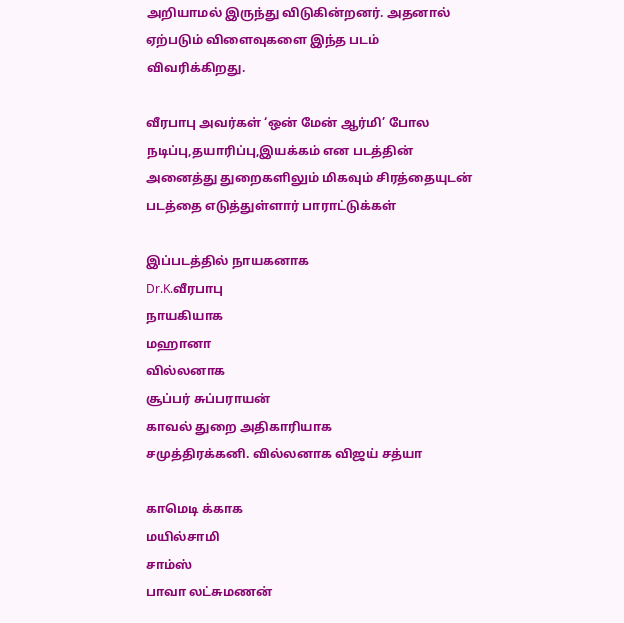அறியாமல் இருந்து விடுகின்றனர். அதனால் ஏற்படும் விளைவுகளை இந்த படம் விவரிக்கிறது.

வீரபாபு அவர்கள் ‘ஒன் மேன் ஆர்மி’ போல நடிப்பு,தயாரிப்பு,இயக்கம் என படத்தின் அனைத்து துறைகளிலும் மிகவும் சிரத்தையுடன் படத்தை எடுத்துள்ளார் பாராட்டுக்கள்

இப்படத்தில் நாயகனாக
Dr.K.வீரபாபு
நாயகியாக
மஹானா
வில்லனாக
சூப்பர் சுப்பராயன்
காவல் துறை அதிகாரியாக
சமுத்திரக்கனி. வில்லனாக விஜய் சத்யா

காமெடி க்காக
மயில்சாமி
சாம்ஸ்
பாவா லட்சுமணன்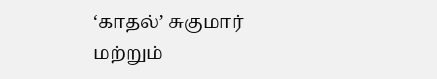‘காதல்’ சுகுமார்
மற்றும்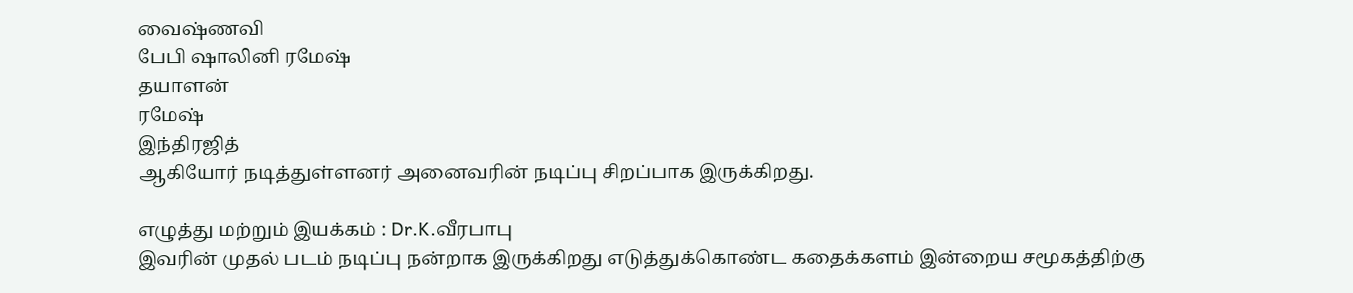வைஷ்ணவி
பேபி ஷாலினி ரமேஷ்
தயாளன்
ரமேஷ்
இந்திரஜித்
ஆகியோர் நடித்துள்ளனர் அனைவரின் நடிப்பு சிறப்பாக இருக்கிறது.

எழுத்து மற்றும் இயக்கம் : Dr.K.வீரபாபு
இவரின் முதல் படம் நடிப்பு நன்றாக இருக்கிறது எடுத்துக்கொண்ட கதைக்களம் இன்றைய சமூகத்திற்கு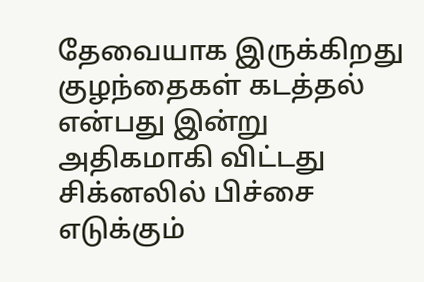தேவையாக இருக்கிறது குழந்தைகள் கடத்தல் என்பது இன்று அதிகமாகி விட்டது சிக்னலில் பிச்சை எடுக்கும்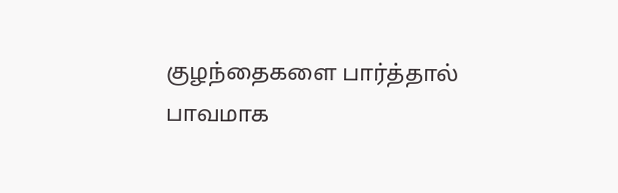குழந்தைகளை பார்த்தால் பாவமாக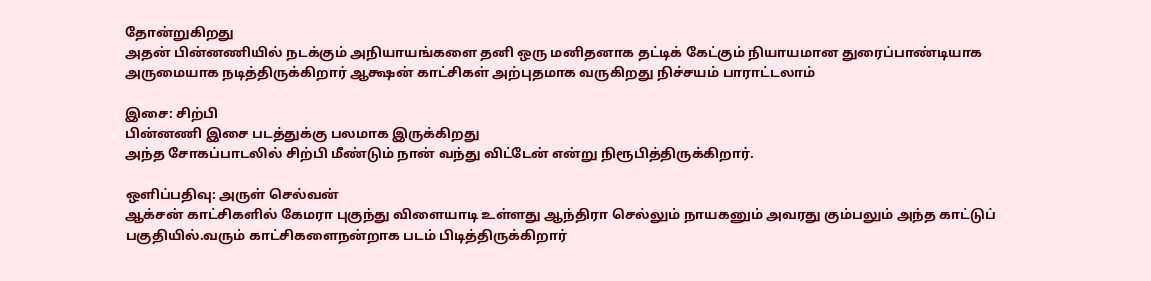தோன்றுகிறது
அதன் பின்னணியில் நடக்கும் அநியாயங்களை தனி ஒரு மனிதனாக தட்டிக் கேட்கும் நியாயமான துரைப்பாண்டியாக அருமையாக நடித்திருக்கிறார் ஆக்ஷன் காட்சிகள் அற்புதமாக வருகிறது நிச்சயம் பாராட்டலாம்

இசை: சிற்பி
பின்னணி இசை படத்துக்கு பலமாக இருக்கிறது
அந்த சோகப்பாடலில் சிற்பி மீண்டும் நான் வந்து விட்டேன் என்று நிரூபித்திருக்கிறார்.

ஒளிப்பதிவு: அருள் செல்வன்
ஆக்சன் காட்சிகளில் கேமரா புகுந்து விளையாடி உள்ளது ஆந்திரா செல்லும் நாயகனும் அவரது கும்பலும் அந்த காட்டுப் பகுதியில்.வரும் காட்சிகளைநன்றாக படம் பிடித்திருக்கிறார்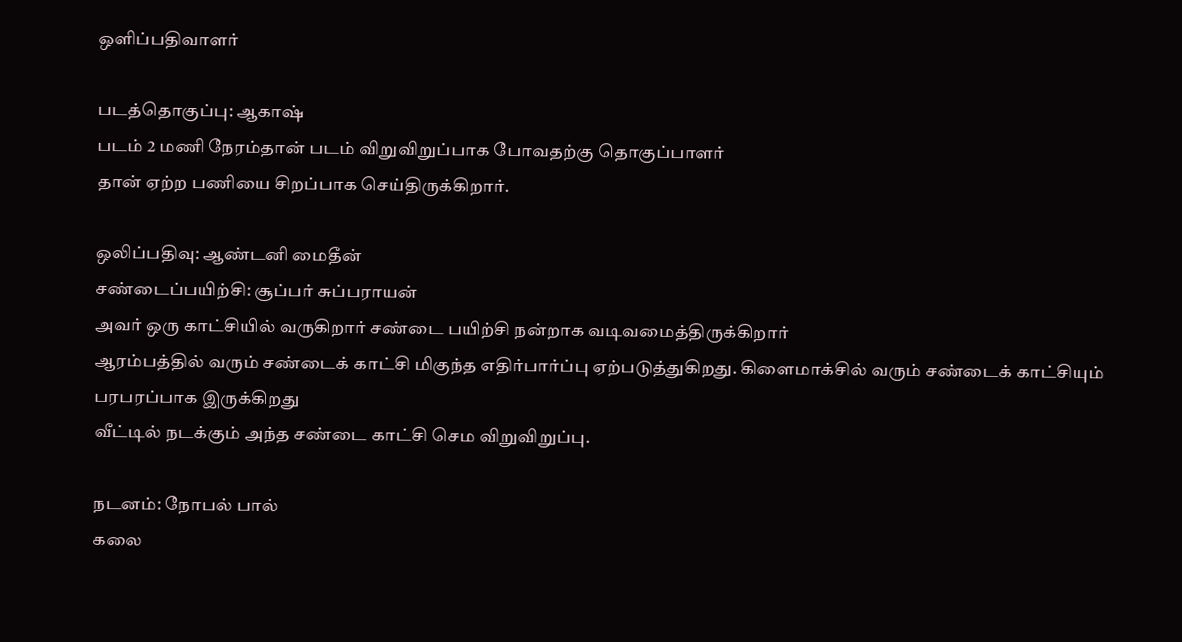ஒளிப்பதிவாளர்

படத்தொகுப்பு: ஆகாஷ்
படம் 2 மணி நேரம்தான் படம் விறுவிறுப்பாக போவதற்கு தொகுப்பாளர்
தான் ஏற்ற பணியை சிறப்பாக செய்திருக்கிறார்.

ஒலிப்பதிவு: ஆண்டனி மைதீன்
சண்டைப்பயிற்சி: சூப்பர் சுப்பராயன்
அவர் ஒரு காட்சியில் வருகிறார் சண்டை பயிற்சி நன்றாக வடிவமைத்திருக்கிறார்
ஆரம்பத்தில் வரும் சண்டைக் காட்சி மிகுந்த எதிர்பார்ப்பு ஏற்படுத்துகிறது. கிளைமாக்சில் வரும் சண்டைக் காட்சியும் பரபரப்பாக இருக்கிறது
வீட்டில் நடக்கும் அந்த சண்டை காட்சி செம விறுவிறுப்பு.

நடனம்: நோபல் பால்
கலை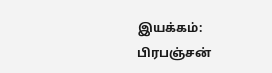இயக்கம்: பிரபஞ்சன்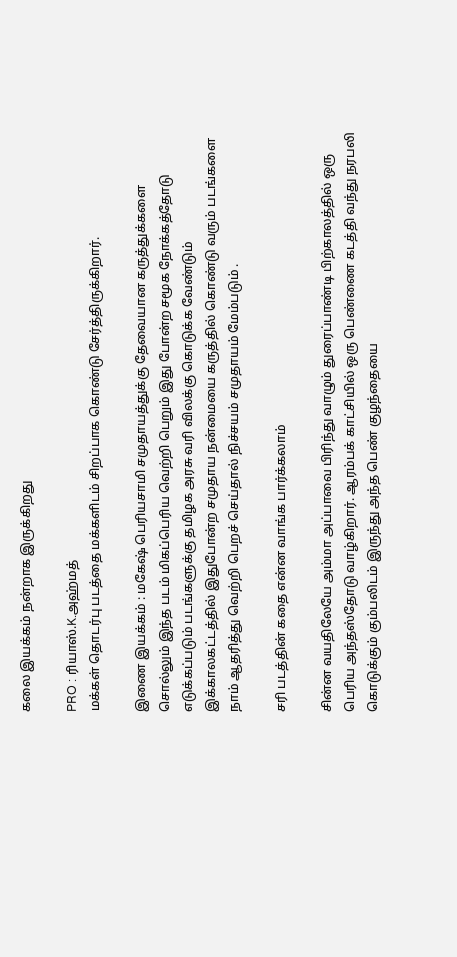கலை இயக்கம் நன்றாக இருக்கிறது

PRO : ரியாஸ்.K.அஹ்மத்
மக்கள் தொடர்பு படத்தை மக்களிடம் சிறப்பாக கொண்டு சேர்த்திருக்கிறார்.

இணை இயக்கம் : மகேஷ் பெரியசாமி சமுதாயத்துக்கு தேவையான கருத்துக்களை சொல்லும் இந்த படம் மிகப்பெரிய வெற்றி பெறும் இது போன்ற சமூக நோக்கத்தோடு எடுக்கப்படும் படங்களுக்கு தமிழக அரசு வரி விலக்கு கொடுக்க வேண்டும் இக்காலகட்டத்தில் இதுபோன்ற சமுதாய நன்மையை கருத்தில் கொண்டு வரும் படங்களை நாம் ஆதரித்து வெற்றி பெறச் செய்தால் நிச்சயம் சமுதாயம் மேம்படும் .

சரி படத்தின் கதை என்ன வாங்க பார்க்கலாம்

சின்ன வயதிலேயே அம்மா அப்பாவை பிரிந்து வாழும் துரைப்பாண்டி பிற்காலத்தில் ஒரு பெரிய அந்தஸ்தோடு வாழ்கிறார். ஆரம்பக் காட்சியில் ஒரு பெண்ணை கடத்தி வந்து நரபலி கொடுக்கும் கும்பலிடம் இருந்து அந்த பெண் குழந்தையை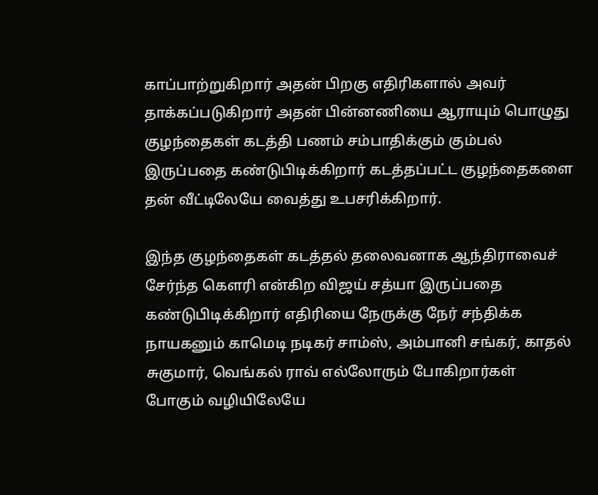காப்பாற்றுகிறார் அதன் பிறகு எதிரிகளால் அவர் தாக்கப்படுகிறார் அதன் பின்னணியை ஆராயும் பொழுது குழந்தைகள் கடத்தி பணம் சம்பாதிக்கும் கும்பல் இருப்பதை கண்டுபிடிக்கிறார் கடத்தப்பட்ட குழந்தைகளை தன் வீட்டிலேயே வைத்து உபசரிக்கிறார்.

இந்த குழந்தைகள் கடத்தல் தலைவனாக ஆந்திராவைச் சேர்ந்த கௌரி என்கிற விஜய் சத்யா இருப்பதை கண்டுபிடிக்கிறார் எதிரியை நேருக்கு நேர் சந்திக்க நாயகனும் காமெடி நடிகர் சாம்ஸ், அம்பானி சங்கர், காதல் சுகுமார், வெங்கல் ராவ் எல்லோரும் போகிறார்கள் போகும் வழியிலேயே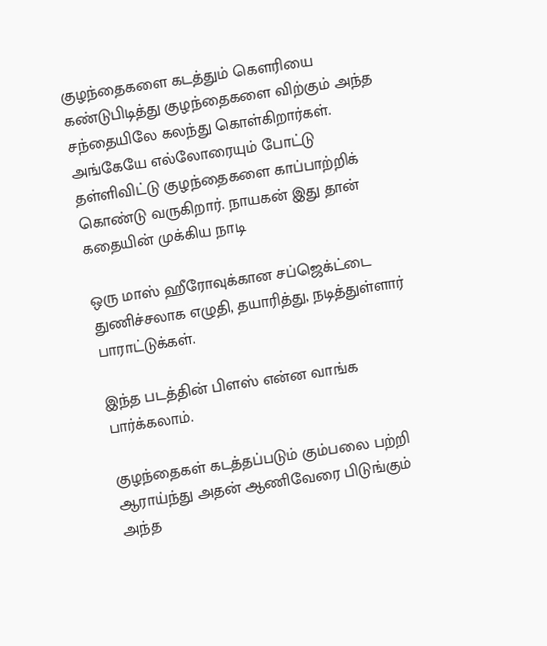குழந்தைகளை கடத்தும் கௌரியை கண்டுபிடித்து குழந்தைகளை விற்கும் அந்த சந்தையிலே கலந்து கொள்கிறார்கள். அங்கேயே எல்லோரையும் போட்டு தள்ளிவிட்டு குழந்தைகளை காப்பாற்றிக் கொண்டு வருகிறார். நாயகன் இது தான் கதையின் முக்கிய நாடி

ஒரு மாஸ் ஹீரோவுக்கான சப்ஜெக்ட்டை துணிச்சலாக எழுதி, தயாரித்து, நடித்துள்ளார் பாராட்டுக்கள்.

இந்த படத்தின் பிளஸ் என்ன வாங்க பார்க்கலாம்.

குழந்தைகள் கடத்தப்படும் கும்பலை பற்றி ஆராய்ந்து அதன் ஆணிவேரை பிடுங்கும் அந்த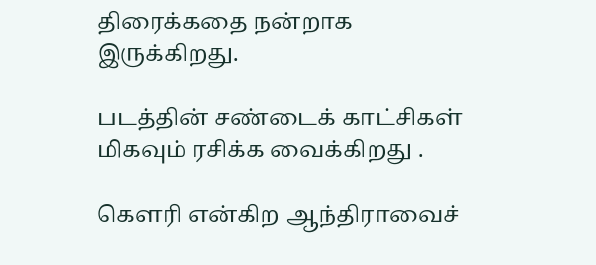திரைக்கதை நன்றாக இருக்கிறது.

படத்தின் சண்டைக் காட்சிகள் மிகவும் ரசிக்க வைக்கிறது .

கௌரி என்கிற ஆந்திராவைச்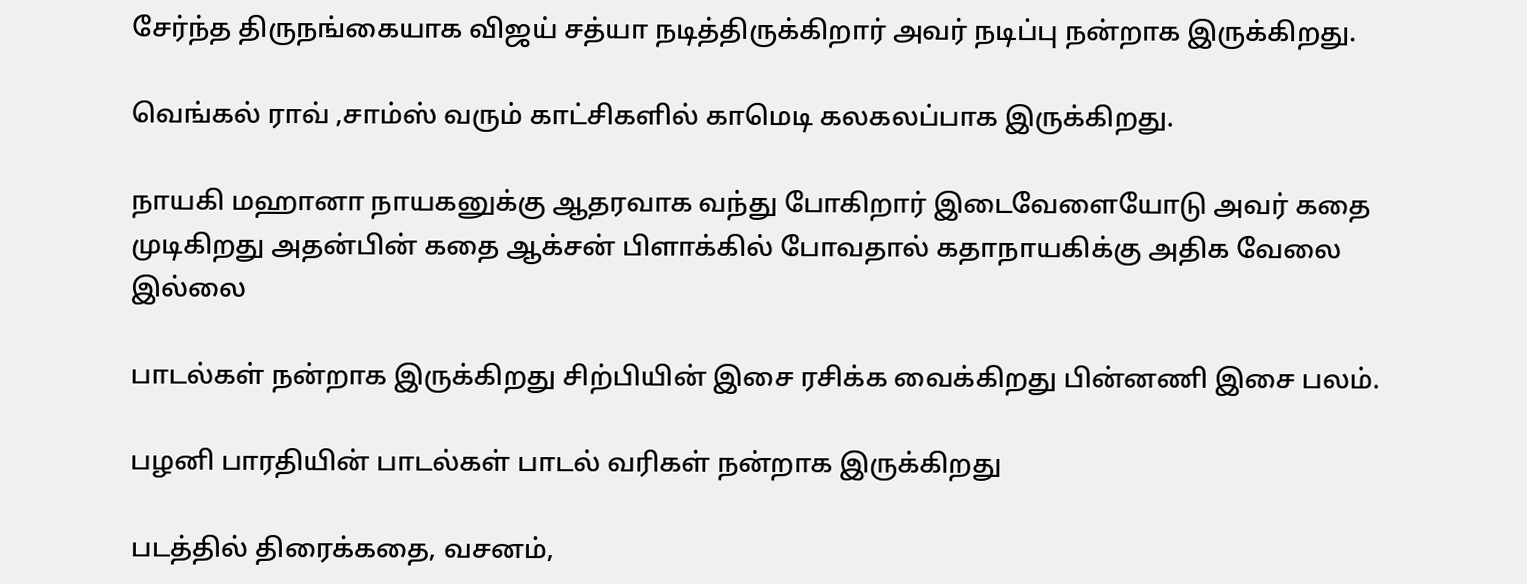சேர்ந்த திருநங்கையாக விஜய் சத்யா நடித்திருக்கிறார் அவர் நடிப்பு நன்றாக இருக்கிறது.

வெங்கல் ராவ் ,சாம்ஸ் வரும் காட்சிகளில் காமெடி கலகலப்பாக இருக்கிறது.

நாயகி மஹானா நாயகனுக்கு ஆதரவாக வந்து போகிறார் இடைவேளையோடு அவர் கதை முடிகிறது அதன்பின் கதை ஆக்சன் பிளாக்கில் போவதால் கதாநாயகிக்கு அதிக வேலை இல்லை

பாடல்கள் நன்றாக இருக்கிறது சிற்பியின் இசை ரசிக்க வைக்கிறது பின்னணி இசை பலம்.

பழனி பாரதியின் பாடல்கள் பாடல் வரிகள் நன்றாக இருக்கிறது

படத்தில் திரைக்கதை, வசனம்,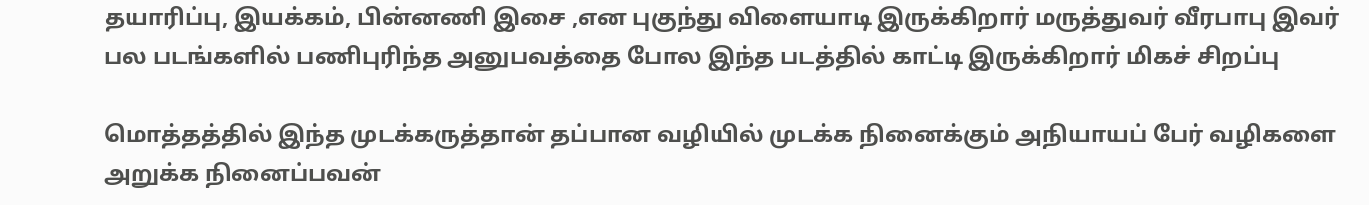தயாரிப்பு, இயக்கம், பின்னணி இசை ,என புகுந்து விளையாடி இருக்கிறார் மருத்துவர் வீரபாபு இவர் பல படங்களில் பணிபுரிந்த அனுபவத்தை போல இந்த படத்தில் காட்டி இருக்கிறார் மிகச் சிறப்பு

மொத்தத்தில் இந்த முடக்கருத்தான் தப்பான வழியில் முடக்க நினைக்கும் அநியாயப் பேர் வழிகளை அறுக்க நினைப்பவன்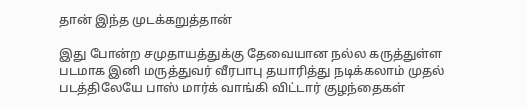தான் இந்த முடக்கறுத்தான்

இது போன்ற சமுதாயத்துக்கு தேவையான நல்ல கருத்துள்ள படமாக இனி மருத்துவர் வீரபாபு தயாரித்து நடிக்கலாம் முதல் படத்திலேயே பாஸ் மார்க் வாங்கி விட்டார் குழந்தைகள்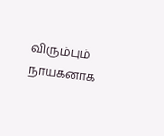விரும்பும் நாயகனாக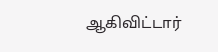ஆகிவிட்டார்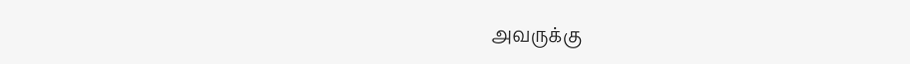அவருக்கு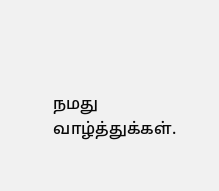நமது வாழ்த்துக்கள்.